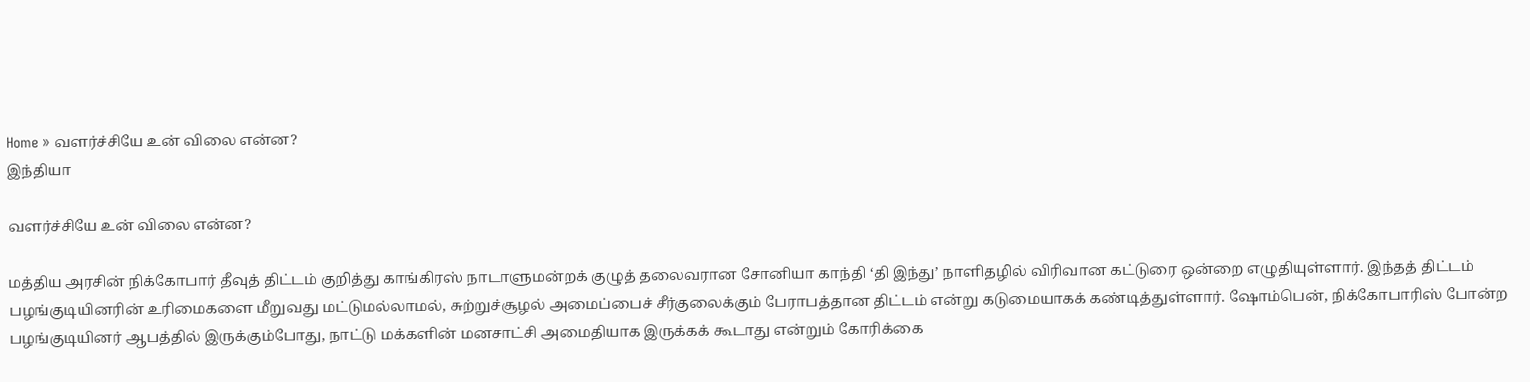Home » வளர்ச்சியே உன் விலை என்ன?
இந்தியா

வளர்ச்சியே உன் விலை என்ன?

மத்திய அரசின் நிக்கோபார் தீவுத் திட்டம் குறித்து காங்கிரஸ் நாடாளுமன்றக் குழுத் தலைவரான சோனியா காந்தி ‘தி இந்து’ நாளிதழில் விரிவான கட்டுரை ஒன்றை எழுதியுள்ளார். இந்தத் திட்டம் பழங்குடியினரின் உரிமைகளை மீறுவது மட்டுமல்லாமல், சுற்றுச்சூழல் அமைப்பைச் சீர்குலைக்கும் பேராபத்தான திட்டம் என்று கடுமையாகக் கண்டித்துள்ளார். ஷோம்பென், நிக்கோபாரிஸ் போன்ற பழங்குடியினர் ஆபத்தில் இருக்கும்போது, நாட்டு மக்களின் மனசாட்சி அமைதியாக இருக்கக் கூடாது என்றும் கோரிக்கை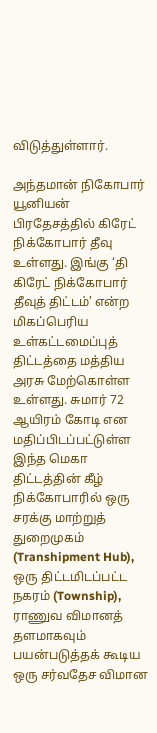விடுத்துள்ளார்.

அந்தமான் நிகோபார் யூனியன் பிரதேசத்தில் கிரேட் நிக்கோபார் தீவு உள்ளது. இங்கு ‘தி கிரேட் நிக்கோபார் தீவுத் திட்டம்’ என்ற மிகப்பெரிய உள்கட்டமைப்புத் திட்டத்தை மத்திய அரசு மேற்கொள்ள உள்ளது. சுமார் 72 ஆயிரம் கோடி என மதிப்பிடப்பட்டுள்ள இந்த மெகா திட்டத்தின் கீழ் நிக்கோபாரில் ஒரு சரக்கு மாற்றுத் துறைமுகம் (Transhipment Hub), ஒரு திட்டமிடப்பட்ட நகரம் (Township), ராணுவ விமானத் தளமாகவும் பயன்படுத்தக் கூடிய ஒரு சர்வதேச விமான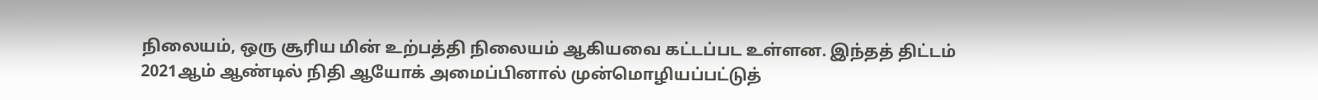நிலையம், ஒரு சூரிய மின் உற்பத்தி நிலையம் ஆகியவை கட்டப்பட உள்ளன. இந்தத் திட்டம் 2021ஆம் ஆண்டில் நிதி ஆயோக் அமைப்பினால் முன்மொழியப்பட்டுத்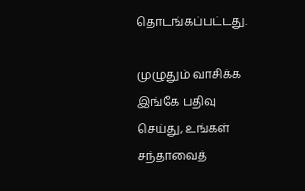தொடங்கப்பட்டது.

முழுதும் வாசிக்க இங்கே பதிவு செய்து, உங்கள் சந்தாவைத்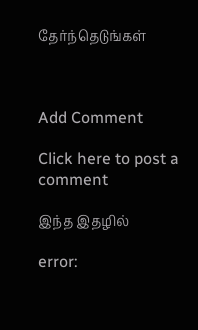தேர்ந்தெடுங்கள்



Add Comment

Click here to post a comment

இந்த இதழில்

error: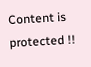Content is protected !!